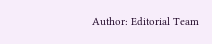Author: Editorial Team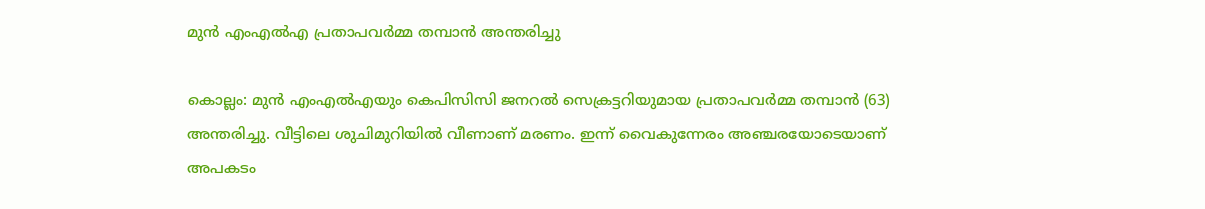മുൻ എംഎൽഎ പ്രതാപവർമ്മ തമ്പാൻ അന്തരിച്ചു

കൊല്ലം: മുൻ എംഎൽഎയും കെപിസിസി ജനറൽ സെക്രട്ടറിയുമായ പ്രതാപവർമ്മ തമ്പാൻ (63) അന്തരിച്ചു. വീട്ടിലെ ശുചിമുറിയില്‍ വീണാണ് മരണം. ഇന്ന് വൈകുന്നേരം അഞ്ചരയോടെയാണ് അപകടം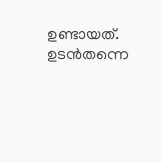ഉണ്ടായത്.  ഉടൻതന്നെ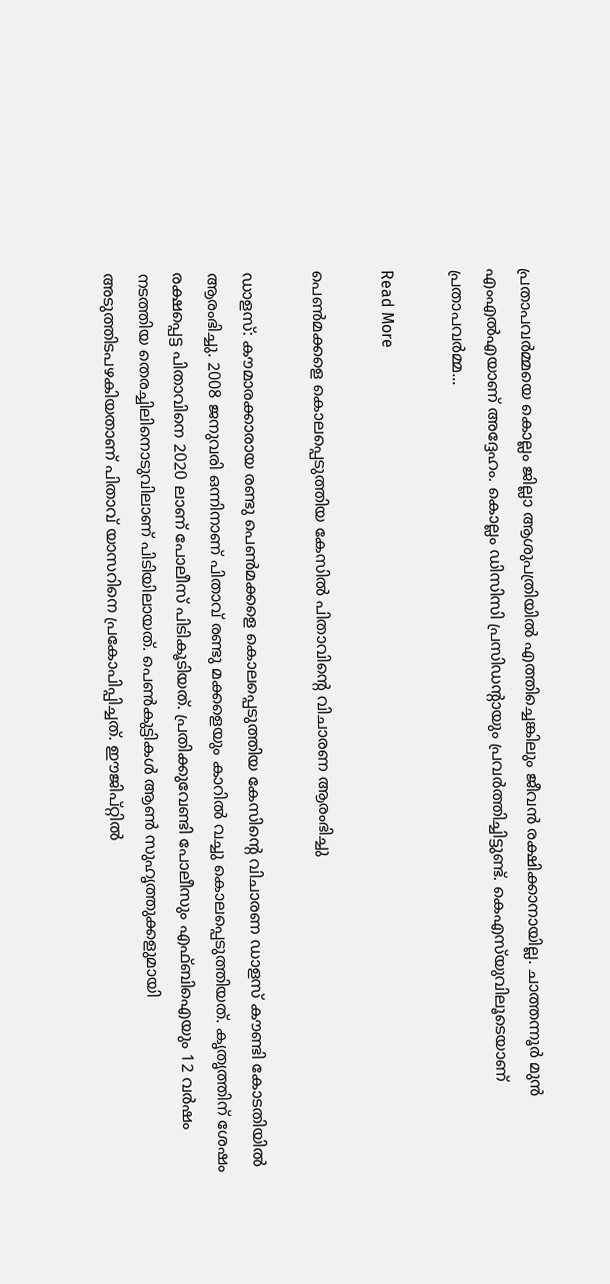പ്രതാപവർമ്മയെ കൊല്ലം ജില്ലാ ആശുപത്രിയില്‍ എത്തിച്ചെങ്കിലും ജീവന്‍ രക്ഷിക്കാനായില്ല. ചാത്തന്നൂർ മുൻ എംഎൽഎയാണ് അദ്ദേഹം. കൊല്ലം ഡിസിസി പ്രസിഡന്‍റായും പ്രവർത്തിച്ചിട്ടുണ്ട്. കെഎസ്‌യുവിലൂടെയാണ് പ്രതാപവർമ്മ...

Read More

പെണ്‍മക്കളെ കൊലപ്പെടുത്തിയ കേസില്‍ പിതാവിന്‍റെ വിചാരണ ആരംഭിച്ചു

ഡാളസ്: കൗമാരക്കാരായ രണ്ടു പെണ്‍മക്കളെ കൊലപ്പെടുത്തിയ കേസിന്‍റെ വിചാരണ ഡാളസ് കൗണ്ടി കോടതിയില്‍ ആരംഭിച്ചു. 2008 ജനുവരി ഒന്നിനാണ് പിതാവ് രണ്ടു മക്കളെയും കാറില്‍ വച്ചു കൊലപ്പെടുത്തിയത്. കൃതൃത്തിന് ശേഷം രക്ഷപ്പെട്ട പിതാവിനെ 2020 ലാണ് പോലീസ് പിടികൂടിയത്. പ്രതിക്കുവേണ്ടി പോലീസും എഫ്ബിഐയും 12 വര്‍ഷം നടത്തിയ തെരച്ചിലിനൊടുവിലാണ് പിടിയിലായത്. പെണ്‍കുട്ടികള്‍ ആണ്‍ സുഹൃത്തുക്കളുമായി അടുത്തിടപഴകിയതാണ് പിതാവ് യാസറിനെ പ്രകോപിപ്പിച്ചത്. ഈജിപ്റ്റില്‍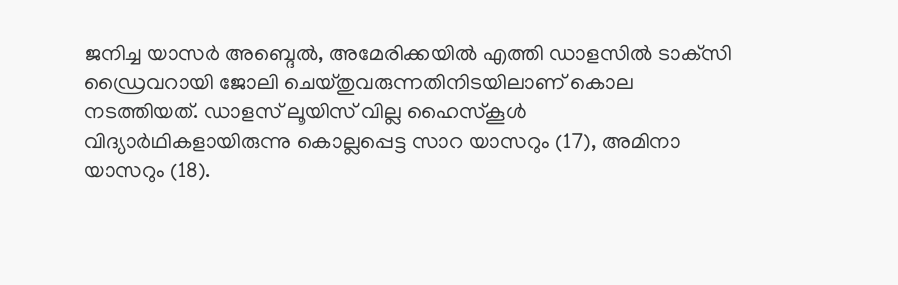ജനിച്ച യാസര്‍ അബ്ദെല്‍, അമേരിക്കയില്‍ എത്തി ഡാളസില്‍ ടാക്‌സി ഡ്രൈവറായി ജോലി ചെയ്തുവരുന്നതിനിടയിലാണ് കൊല നടത്തിയത്. ഡാളസ് ലൂയിസ് വില്ല ഹൈസ്‌കൂള്‍ വിദ്യാര്‍ഥികളായിരുന്നു കൊല്ലപ്പെട്ട സാറ യാസറും (17), അമിനാ യാസറും (18).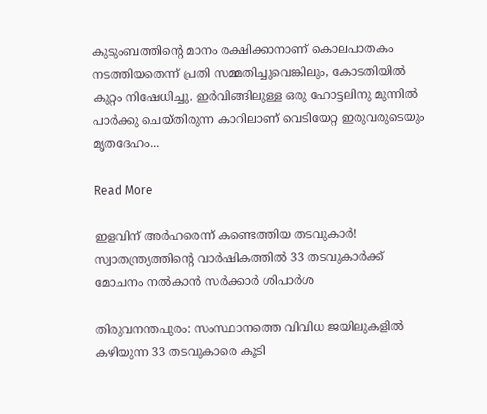കുടുംബത്തിന്‍റെ മാനം രക്ഷിക്കാനാണ് കൊലപാതകം നടത്തിയതെന്ന് പ്രതി സമ്മതിച്ചുവെങ്കിലും, കോടതിയില്‍ കുറ്റം നിഷേധിച്ചു. ഇര്‍വിങ്ങിലുള്ള ഒരു ഹോട്ടലിനു മുന്നില്‍ പാര്‍ക്കു ചെയ്തിരുന്ന കാറിലാണ് വെടിയേറ്റ ഇരുവരുടെയും മൃതദേഹം...

Read More

ഇളവിന് അർഹരെന്ന് കണ്ടെത്തിയ തടവുകാർ! സ്വാതന്ത്ര്യത്തിന്‍റെ വാര്‍ഷികത്തില്‍ 33 തടവുകാര്‍ക്ക് മോചനം നല്‍കാന്‍ സര്‍ക്കാര്‍ ശിപാര്‍ശ

തിരുവനന്തപുരം: സംസ്ഥാനത്തെ വിവിധ ജയിലുകളിൽ കഴിയുന്ന 33 തടവുകാരെ കൂടി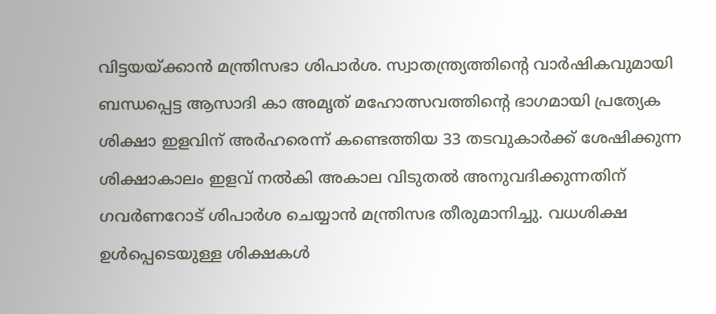വിട്ടയയ്ക്കാൻ മന്ത്രിസഭാ ശിപാർശ. സ്വാതന്ത്ര്യത്തിന്‍റെ വാർഷികവുമായി ബന്ധപ്പെട്ട ആസാദി കാ അമൃത് മഹോത്സവത്തിന്‍റെ ഭാഗമായി പ്രത്യേക ശിക്ഷാ ഇളവിന് അർഹരെന്ന് കണ്ടെത്തിയ 33 തടവുകാർക്ക് ശേഷിക്കുന്ന ശിക്ഷാകാലം ഇളവ് നൽകി അകാല വിടുതൽ അനുവദിക്കുന്നതിന് ഗവർണറോട് ശിപാർശ ചെയ്യാൻ മന്ത്രിസഭ തീരുമാനിച്ചു. വധശിക്ഷ ഉൾപ്പെടെയുള്ള ശിക്ഷകൾ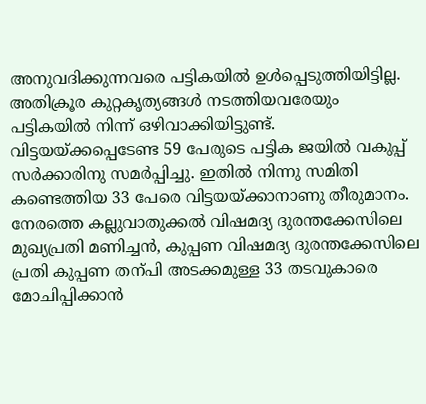അനുവദിക്കുന്നവരെ പട്ടികയിൽ ഉൾപ്പെടുത്തിയിട്ടില്ല. അതിക്രൂര കുറ്റകൃത്യങ്ങൾ നടത്തിയവരേയും പട്ടികയിൽ നിന്ന് ഒഴിവാക്കിയിട്ടുണ്ട്. വിട്ടയയ്ക്കപ്പെടേണ്ട 59 പേരുടെ പട്ടിക ജയിൽ വകുപ്പ് സർക്കാരിനു സമർപ്പിച്ചു. ഇതിൽ നിന്നു സമിതി കണ്ടെത്തിയ 33 പേരെ വിട്ടയയ്ക്കാനാണു തീരുമാനം. നേരത്തെ കല്ലുവാതുക്കൽ വിഷമദ്യ ദുരന്തക്കേസിലെ മുഖ്യപ്രതി മണിച്ചൻ, കുപ്പണ വിഷമദ്യ ദുരന്തക്കേസിലെ പ്രതി കുപ്പണ തന്പി അടക്കമുള്ള 33 തടവുകാരെ മോചിപ്പിക്കാൻ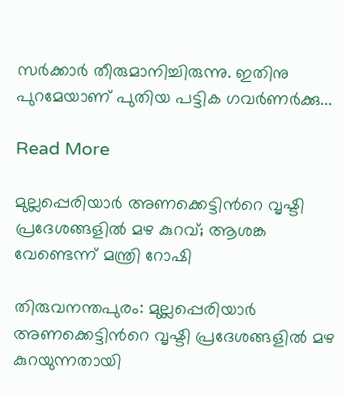സർക്കാർ തീരുമാനിച്ചിരുന്നു. ഇതിനു പുറമേയാണ് പുതിയ പട്ടിക ഗവർണർക്കു...

Read More

മുല്ലപ്പെരിയാർ അണക്കെട്ടിന്‍റെ വൃഷ്ടി പ്രദേശങ്ങളിൽ മഴ കുറവ്; ആശങ്ക വേണ്ടെന്ന് മന്ത്രി റോഷി

തിരുവനന്തപുരം: മുല്ലപ്പെരിയാർ അണക്കെട്ടിന്‍റെ വൃഷ്ടി പ്രദേശങ്ങളിൽ മഴ കുറയുന്നതായി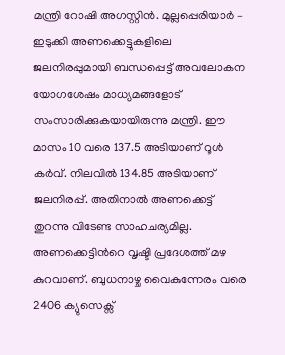മന്ത്രി റോഷി അഗസ്റ്റിൻ. മുല്ലപ്പെരിയാർ – ഇടുക്കി അണക്കെട്ടുകളിലെ ജലനിരപ്പുമായി ബന്ധപ്പെട്ട് അവലോകന യോഗശേഷം മാധ്യമങ്ങളോട് സംസാരിക്കുകയായിരുന്നു മന്ത്രി. ഈ മാസം 10 വരെ 137.5 അടിയാണ് റൂൾ കർവ്. നിലവിൽ 134.85 അടിയാണ് ജലനിരപ്പ്. അതിനാൽ അണക്കെട്ട് തുറന്നു വിടേണ്ട സാഹചര്യമില്ല. അണക്കെട്ടിന്‍റെ വൃഷ്ടി പ്രദേശത്ത് മഴ കുറവാണ്. ബുധനാഴ്ച വൈകുന്നേരം വരെ 2406 ക്യുസെക്സ്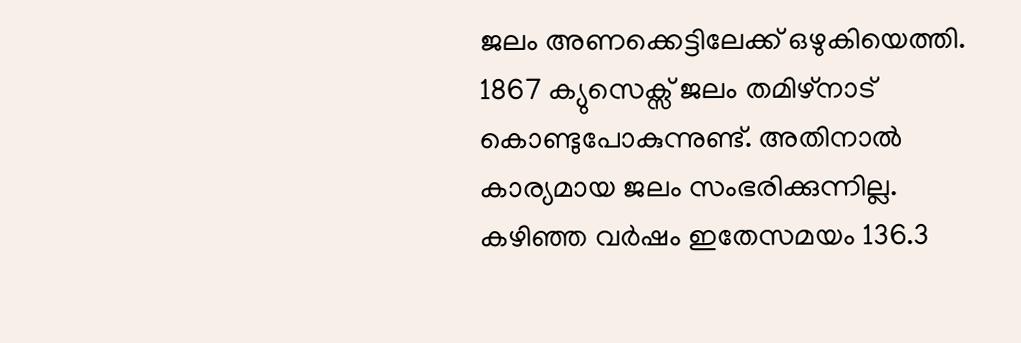ജലം അണക്കെട്ടിലേക്ക് ഒഴുകിയെത്തി. 1867 ക്യുസെക്സ് ജലം തമിഴ്നാട് കൊണ്ടുപോകുന്നുണ്ട്. അതിനാൽ കാര്യമായ ജലം സംഭരിക്കുന്നില്ല. കഴിഞ്ഞ വർഷം ഇതേസമയം 136.3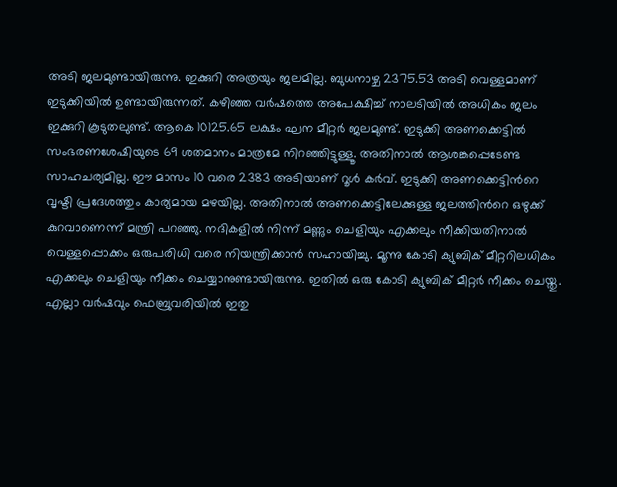അടി ജലമുണ്ടായിരുന്നു. ഇക്കുറി അത്രയും ജലമില്ല. ബുധനാഴ്ച 2375.53 അടി വെള്ളമാണ് ഇടുക്കിയിൽ ഉണ്ടായിരുന്നത്. കഴിഞ്ഞ വർഷത്തെ അപേക്ഷിച്ച് നാലടിയിൽ അധികം ജലം ഇക്കുറി കൂടുതലുണ്ട്. ആകെ 10125.65 ലക്ഷം ഘന മീറ്റർ ജലമുണ്ട്. ഇടുക്കി അണക്കെട്ടിൽ സംഭരണശേഷിയുടെ 69 ശതമാനം മാത്രമേ നിറഞ്ഞിട്ടുള്ളൂ. അതിനാൽ ആശങ്കപ്പെടേണ്ട സാഹചര്യമില്ല. ഈ മാസം 10 വരെ 2383 അടിയാണ് റൂൾ കർവ്. ഇടുക്കി അണക്കെട്ടിന്‍റെ വൃഷ്ടി പ്രദേശത്തും കാര്യമായ മഴയില്ല. അതിനാൽ അണക്കെട്ടിലേക്കുള്ള ജലത്തിന്‍റെ ഒഴുക്ക് കുറവാണെന്ന് മന്ത്രി പറഞ്ഞു. നദികളിൽ നിന്ന് മണ്ണും ചെളിയും എക്കലും നീക്കിയതിനാൽ വെള്ളപ്പൊക്കം ഒരുപരിധി വരെ നിയന്ത്രിക്കാൻ സഹായിച്ചു. മൂന്നു കോടി ക്യുബിക് മീറ്ററിലധികം എക്കലും ചെളിയും നീക്കം ചെയ്യാനുണ്ടായിരുന്നു. ഇതിൽ ഒരു കോടി ക്യുബിക് മീറ്റർ നീക്കം ചെയ്തു. എല്ലാ വർഷവും ഫെബ്രുവരിയിൽ ഇതു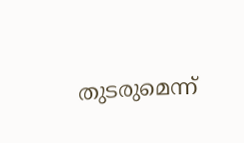തുടരുമെന്ന്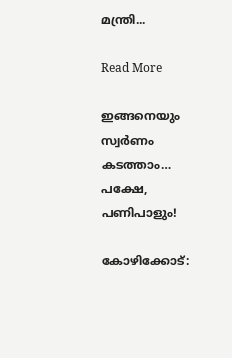മന്ത്രി...

Read More

ഇങ്ങനെയും സ്വര്‍ണം കടത്താം… പക്ഷേ, പണിപാളും!

കോഴിക്കോട്: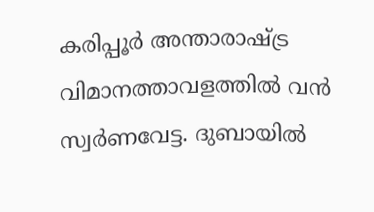കരിപ്പൂർ അന്താരാഷ്ട്ര വിമാനത്താവളത്തിൽ വൻ സ്വർണവേട്ട. ദുബായിൽ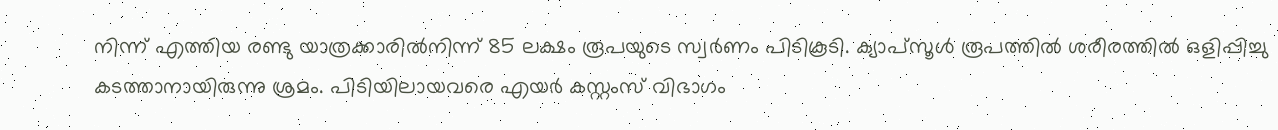നിന്ന് എത്തിയ രണ്ടു യാത്രക്കാരിൽനിന്ന് 85 ലക്ഷം രൂപയുടെ സ്വർണം പിടികൂടി. ക്യാപ്സൂൾ രൂപത്തിൽ ശരീരത്തിൽ ഒളിപ്പിച്ചു കടത്താനായിരുന്നു ശ്രമം. പിടിയിലായവരെ എയർ കസ്റ്റംസ് വിഭാഗം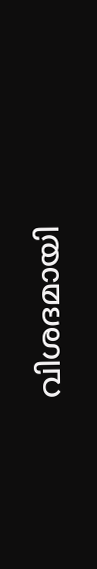വിശദമായി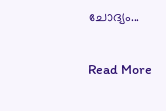ചോദ്യം...

Read More